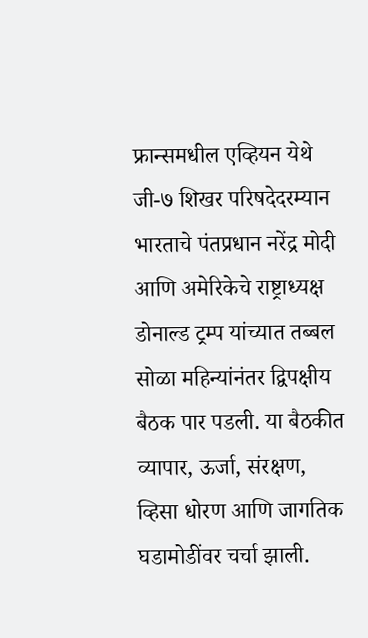फ्रान्समधील एव्हियन येथे जी-७ शिखर परिषदेदरम्यान भारताचे पंतप्रधान नरेंद्र मोदी आणि अमेरिकेचे राष्ट्राध्यक्ष डोनाल्ड ट्रम्प यांच्यात तब्बल सोळा महिन्यांनंतर द्विपक्षीय बैठक पार पडली. या बैठकीत व्यापार, ऊर्जा, संरक्षण, व्हिसा धोरण आणि जागतिक घडामोडींवर चर्चा झाली.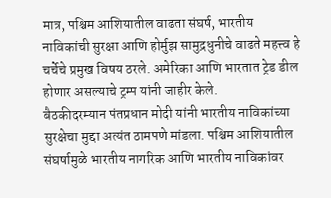मात्र, पश्चिम आशियातील वाढता संघर्ष, भारतीय नाविकांची सुरक्षा आणि होर्मुझ सामुद्रधुनीचे वाढते महत्त्व हे चर्चेचे प्रमुख विषय ठरले. अमेरिका आणि भारतात ट्रेड डील होणार असल्याचे ट्रम्प यांनी जाहीर केले.
बैठकीदरम्यान पंतप्रधान मोदी यांनी भारतीय नाविकांच्या सुरक्षेचा मुद्दा अत्यंत ठामपणे मांडला. पश्चिम आशियातील संघर्षामुळे भारतीय नागरिक आणि भारतीय नाविकांवर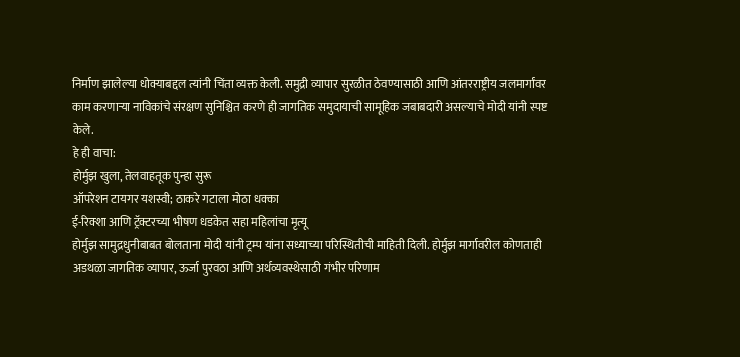निर्माण झालेल्या धोक्याबद्दल त्यांनी चिंता व्यक्त केली. समुद्री व्यापार सुरळीत ठेवण्यासाठी आणि आंतरराष्ट्रीय जलमार्गांवर काम करणाऱ्या नाविकांचे संरक्षण सुनिश्चित करणे ही जागतिक समुदायाची सामूहिक जबाबदारी असल्याचे मोदी यांनी स्पष्ट केले.
हे ही वाचा:
होर्मुझ खुला, तेलवाहतूक पुन्हा सुरू
ऑपरेशन टायगर यशस्वी; ठाकरे गटाला मोठा धक्का
ई-रिक्शा आणि ट्रॅक्टरच्या भीषण धडकेत सहा महिलांचा मृत्यू
होर्मुझ सामुद्रधुनीबाबत बोलताना मोदी यांनी ट्रम्प यांना सध्याच्या परिस्थितीची माहिती दिली. होर्मुझ मार्गावरील कोणताही अडथळा जागतिक व्यापार, ऊर्जा पुरवठा आणि अर्थव्यवस्थेसाठी गंभीर परिणाम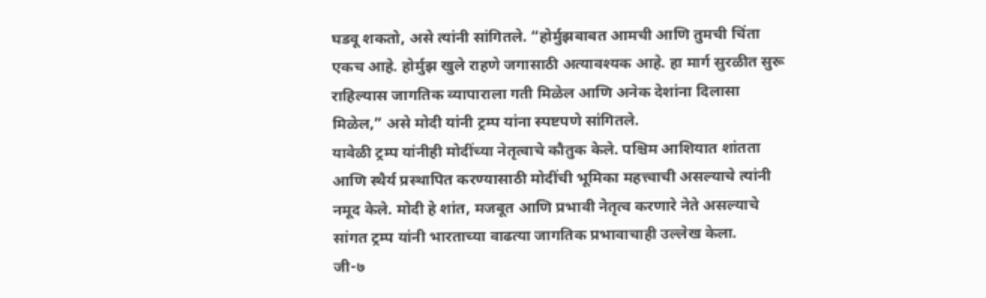घडवू शकतो, असे त्यांनी सांगितले. “होर्मुझबाबत आमची आणि तुमची चिंता एकच आहे. होर्मुझ खुले राहणे जगासाठी अत्यावश्यक आहे. हा मार्ग सुरळीत सुरू राहिल्यास जागतिक व्यापाराला गती मिळेल आणि अनेक देशांना दिलासा मिळेल,” असे मोदी यांनी ट्रम्प यांना स्पष्टपणे सांगितले.
यावेळी ट्रम्प यांनीही मोदींच्या नेतृत्वाचे कौतुक केले. पश्चिम आशियात शांतता आणि स्थैर्य प्रस्थापित करण्यासाठी मोदींची भूमिका महत्त्वाची असल्याचे त्यांनी नमूद केले. मोदी हे शांत, मजबूत आणि प्रभावी नेतृत्व करणारे नेते असल्याचे सांगत ट्रम्प यांनी भारताच्या वाढत्या जागतिक प्रभावाचाही उल्लेख केला.
जी-७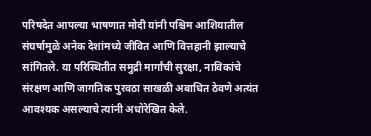परिषदेत आपल्या भाषणात मोदी यांनी पश्चिम आशियातील संघर्षामुळे अनेक देशांमध्ये जीवित आणि वित्तहानी झाल्याचे सांगितले. या परिस्थितीत समुद्री मार्गांची सुरक्षा, नाविकांचे संरक्षण आणि जागतिक पुरवठा साखळी अबाधित ठेवणे अत्यंत आवश्यक असल्याचे त्यांनी अधोरेखित केले.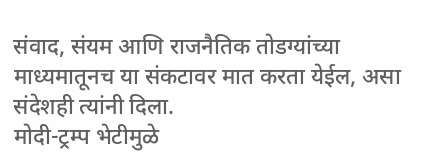संवाद, संयम आणि राजनैतिक तोडग्यांच्या माध्यमातूनच या संकटावर मात करता येईल, असा संदेशही त्यांनी दिला.
मोदी-ट्रम्प भेटीमुळे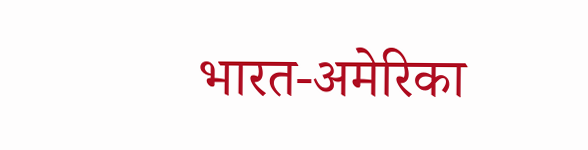भारत-अमेरिका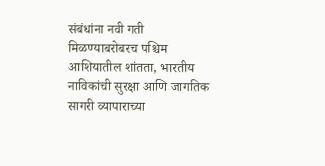संबंधांना नवी गती मिळण्याबरोबरच पश्चिम आशियातील शांतता, भारतीय नाविकांची सुरक्षा आणि जागतिक सागरी व्यापाराच्या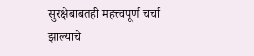सुरक्षेबाबतही महत्त्वपूर्ण चर्चा झाल्याचे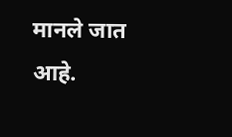मानले जात आहे.